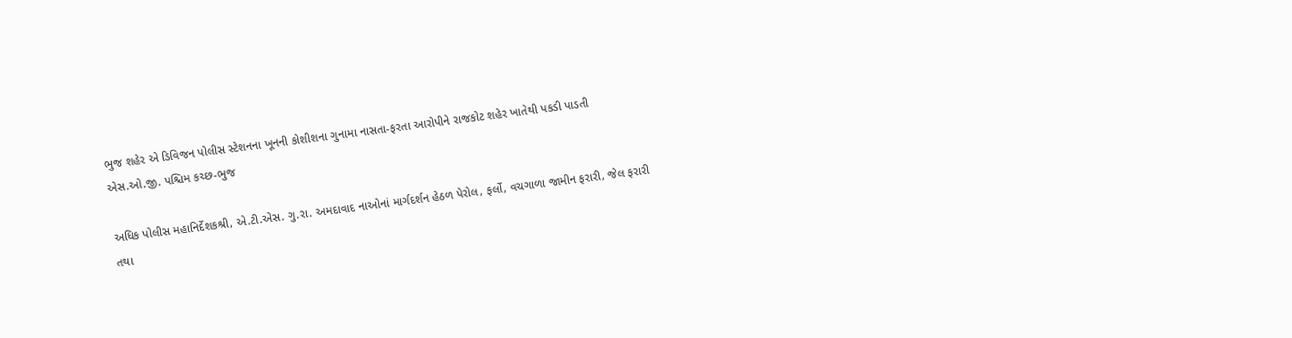ભુજ શહેર એ ડિવિજન પોલીસ સ્ટેશનના ખૂનની કોશીશના ગુનામા નાસતા-ફરતા આરોપીને રાજકોટ શહેર ખાતેથી પકડી પાડતી એસ.ઓ.જી. પશ્ચિમ કચ્છ-ભુજ

અધિક પોલીસ મહાનિર્દેશકશ્રી, એ.ટી.એસ. ગુ.રા. અમદાવાદ નાઓનાં માર્ગદર્શન હેઠળ પેરોલ, ફર્લો, વચગાળા જામીન ફરારી, જેલ ફરારી તથા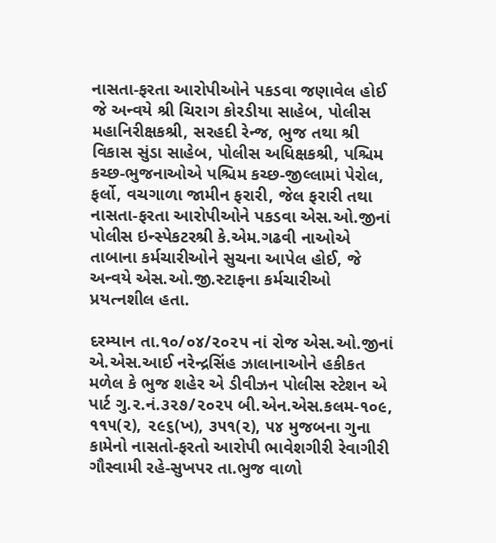નાસતા-ફરતા આરોપીઓને પકડવા જણાવેલ હોઈ જે અન્વયે શ્રી ચિરાગ કોરડીયા સાહેબ, પોલીસ મહાનિરીક્ષકશ્રી, સરહદી રેન્જ, ભુજ તથા શ્રી વિકાસ સુંડા સાહેબ, પોલીસ અધિક્ષકશ્રી, પશ્ચિમ કચ્છ-ભુજનાઓએ પશ્ચિમ કચ્છ-જીલ્લામાં પેરોલ, ફર્લો, વચગાળા જામીન ફરારી, જેલ ફરારી તથા નાસતા-ફરતા આરોપીઓને પકડવા એસ.ઓ.જીનાં પોલીસ ઇન્સ્પેકટરશ્રી કે.એમ.ગઢવી નાઓએ તાબાના કર્મચારીઓને સુચના આપેલ હોઈ, જે અન્વયે એસ.ઓ.જી.સ્ટાફના કર્મચારીઓ પ્રયત્નશીલ હતા.

દરમ્યાન તા.૧૦/૦૪/૨૦૨૫ નાં રોજ એસ.ઓ.જીનાં એ.એસ.આઈ નરેન્દ્રસિંહ ઝાલાનાઓને હકીકત મળેલ કે ભુજ શહેર એ ડીવીઝન પોલીસ સ્ટેશન એ પાર્ટ ગુ.ર.નં.૩૨૭/૨૦૨૫ બી.એન.એસ.કલમ-૧૦૯, ૧૧૫(૨), ૨૯૬(ખ), ૩૫૧(૨), ૫૪ મુજબના ગુના કામેનો નાસતો-ફરતો આરોપી ભાવેશગીરી રેવાગીરી ગૌસ્વામી રહે-સુખપર તા.ભુજ વાળો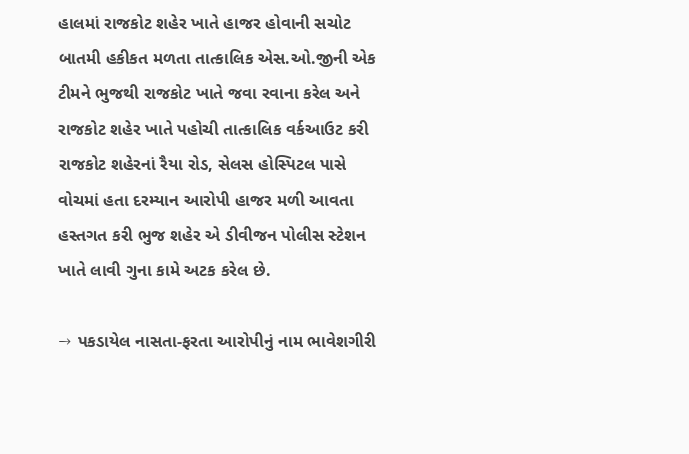હાલમાં રાજકોટ શહેર ખાતે હાજર હોવાની સચોટ બાતમી હકીકત મળતા તાત્કાલિક એસ.ઓ.જીની એક ટીમને ભુજથી રાજકોટ ખાતે જવા રવાના કરેલ અને રાજકોટ શહેર ખાતે પહોચી તાત્કાલિક વર્કઆઉટ કરી રાજકોટ શહેરનાં રૈયા રોડ, સેલસ હોસ્પિટલ પાસે વોચમાં હતા દરમ્યાન આરોપી હાજર મળી આવતા હસ્તગત કરી ભુજ શહેર એ ડીવીજન પોલીસ સ્ટેશન ખાતે લાવી ગુના કામે અટક કરેલ છે.

→ પકડાયેલ નાસતા-ફરતા આરોપીનું નામ ભાવેશગીરી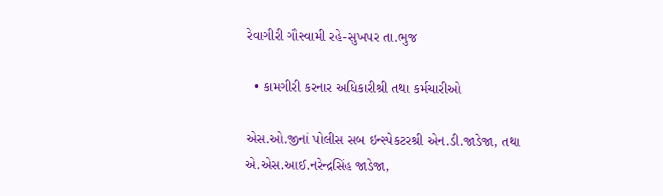રેવાગીરી ગૌસ્વામી રહે-સુખપર તા.ભુજ

  • કામગીરી કરનાર અધિકારીશ્રી તથા કર્મચારીઓ

એસ.ઓ.જીનાં પોલીસ સબ ઇન્સ્પેકટરશ્રી એન.ડી.જાડેજા, તથા એ.એસ.આઈ.નરેન્દ્રસિંહ જાડેજા,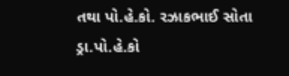તથા પો.હે.કો. રઝાકભાઈ સોતા ડ્રા.પો.હે.કો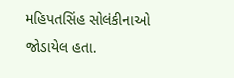મહિપતસિંહ સોલંકીનાઓ જોડાયેલ હતા.